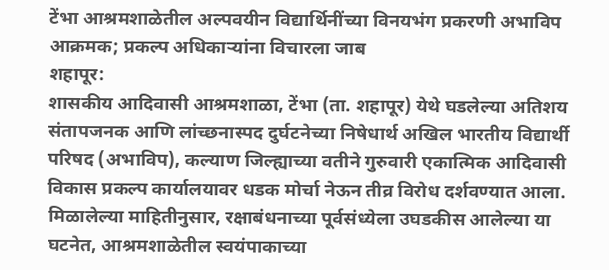टेंभा आश्रमशाळेतील अल्पवयीन विद्यार्थिनींच्या विनयभंग प्रकरणी अभाविप आक्रमक; प्रकल्प अधिकाऱ्यांना विचारला जाब
शहापूर:
शासकीय आदिवासी आश्रमशाळा, टेंभा (ता. शहापूर) येथे घडलेल्या अतिशय संतापजनक आणि लांच्छनास्पद दुर्घटनेच्या निषेधार्थ अखिल भारतीय विद्यार्थी परिषद (अभाविप), कल्याण जिल्ह्याच्या वतीने गुरुवारी एकात्मिक आदिवासी विकास प्रकल्प कार्यालयावर धडक मोर्चा नेऊन तीव्र विरोध दर्शवण्यात आला.
मिळालेल्या माहितीनुसार, रक्षाबंधनाच्या पूर्वसंध्येला उघडकीस आलेल्या या घटनेत, आश्रमशाळेतील स्वयंपाकाच्या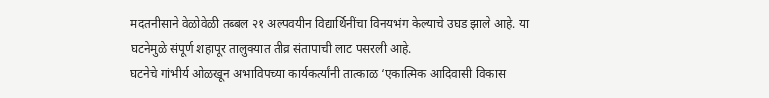मदतनीसाने वेळोवेळी तब्बल २१ अल्पवयीन विद्यार्थिनींचा विनयभंग केल्याचे उघड झाले आहे. या घटनेमुळे संपूर्ण शहापूर तालुक्यात तीव्र संतापाची लाट पसरली आहे.
घटनेचे गांभीर्य ओळखून अभाविपच्या कार्यकर्त्यांनी तात्काळ ‘एकात्मिक आदिवासी विकास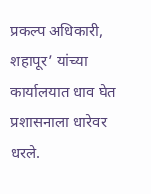प्रकल्प अधिकारी, शहापूर’ यांच्या कार्यालयात धाव घेत प्रशासनाला धारेवर धरले.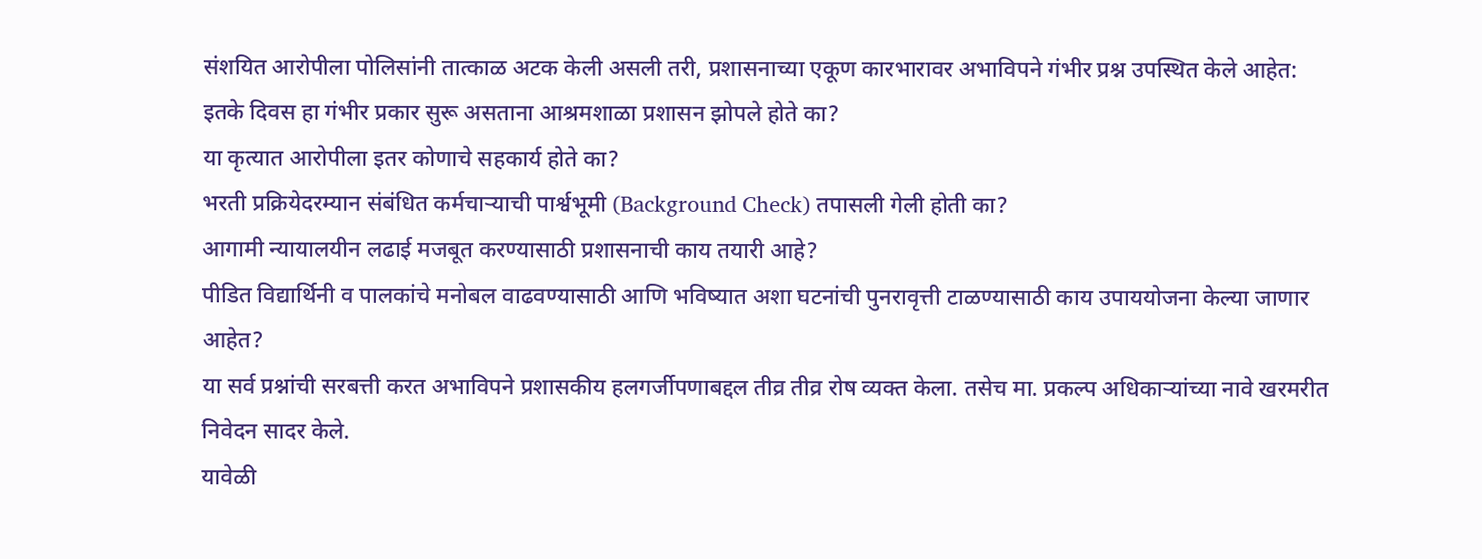संशयित आरोपीला पोलिसांनी तात्काळ अटक केली असली तरी, प्रशासनाच्या एकूण कारभारावर अभाविपने गंभीर प्रश्न उपस्थित केले आहेत:
इतके दिवस हा गंभीर प्रकार सुरू असताना आश्रमशाळा प्रशासन झोपले होते का?
या कृत्यात आरोपीला इतर कोणाचे सहकार्य होते का?
भरती प्रक्रियेदरम्यान संबंधित कर्मचाऱ्याची पार्श्वभूमी (Background Check) तपासली गेली होती का?
आगामी न्यायालयीन लढाई मजबूत करण्यासाठी प्रशासनाची काय तयारी आहे?
पीडित विद्यार्थिनी व पालकांचे मनोबल वाढवण्यासाठी आणि भविष्यात अशा घटनांची पुनरावृत्ती टाळण्यासाठी काय उपाययोजना केल्या जाणार आहेत?
या सर्व प्रश्नांची सरबत्ती करत अभाविपने प्रशासकीय हलगर्जीपणाबद्दल तीव्र तीव्र रोष व्यक्त केला. तसेच मा. प्रकल्प अधिकाऱ्यांच्या नावे खरमरीत निवेदन सादर केले.
यावेळी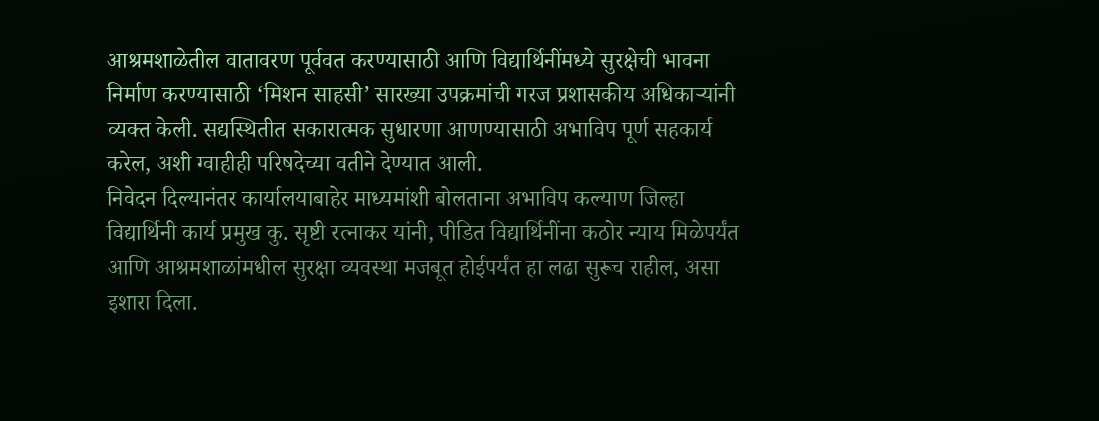आश्रमशाळेतील वातावरण पूर्ववत करण्यासाठी आणि विद्यार्थिनींमध्ये सुरक्षेची भावना निर्माण करण्यासाठी ‘मिशन साहसी’ सारख्या उपक्रमांची गरज प्रशासकीय अधिकाऱ्यांनी व्यक्त केली. सद्यस्थितीत सकारात्मक सुधारणा आणण्यासाठी अभाविप पूर्ण सहकार्य करेल, अशी ग्वाहीही परिषदेच्या वतीने देण्यात आली.
निवेदन दिल्यानंतर कार्यालयाबाहेर माध्यमांशी बोलताना अभाविप कल्याण जिल्हा विद्यार्थिनी कार्य प्रमुख कु. सृष्टी रत्नाकर यांनी, पीडित विद्यार्थिनींना कठोर न्याय मिळेपर्यंत आणि आश्रमशाळांमधील सुरक्षा व्यवस्था मजबूत होईपर्यंत हा लढा सुरूच राहील, असा इशारा दिला.